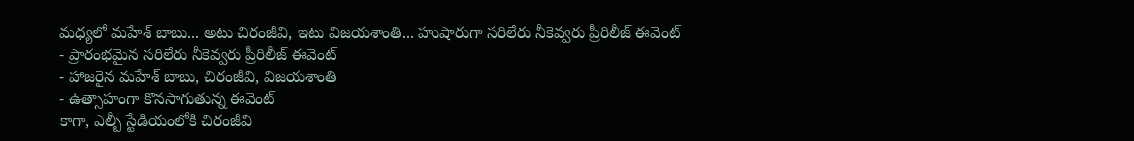మధ్యలో మహేశ్ బాబు... అటు చిరంజీవి, ఇటు విజయశాంతి... హుషారుగా సరిలేరు నీకెవ్వరు ప్రీరిలీజ్ ఈవెంట్
- ప్రారంభమైన సరిలేరు నీకెవ్వరు ప్రీరిలీజ్ ఈవెంట్
- హాజరైన మహేశ్ బాబు, చిరంజీవి, విజయశాంతి
- ఉత్సాహంగా కొనసాగుతున్న ఈవెంట్
కాగా, ఎల్బీ స్టేడియంలోకి చిరంజీవి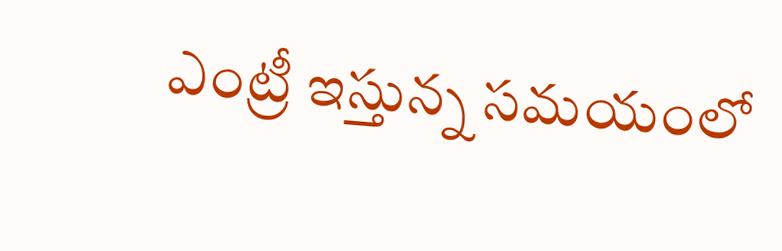ఎంట్రీ ఇస్తున్న సమయంలో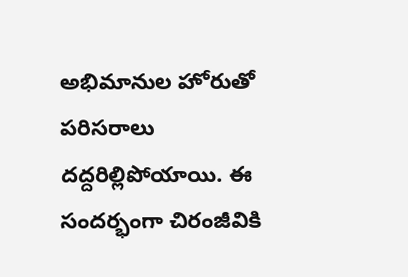అభిమానుల హోరుతో పరిసరాలు దద్దరిల్లిపోయాయి. ఈ సందర్భంగా చిరంజీవికి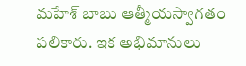మహేశ్ బాబు ఆత్మీయస్వాగతం పలికారు. ఇక అభిమానులు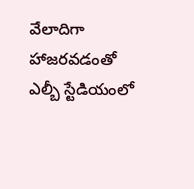వేలాదిగా హాజరవడంతో ఎల్బీ స్టేడియంలో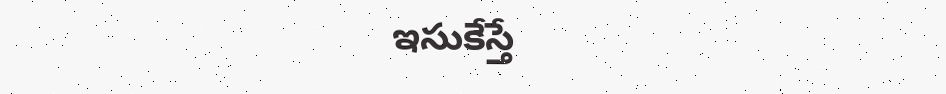ఇసుకేస్తే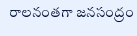రాలనంతగా జనసంద్రం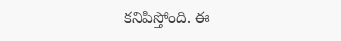కనిపిస్తోంది. ఈ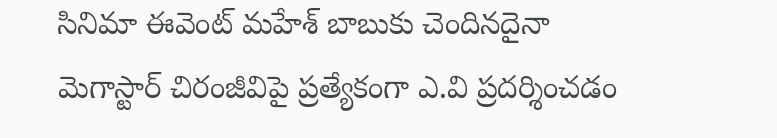సినిమా ఈవెంట్ మహేశ్ బాబుకు చెందినదైనా మెగాస్టార్ చిరంజీవిపై ప్రత్యేకంగా ఎ.వి ప్రదర్శించడం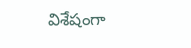విశేషంగా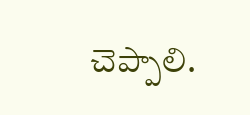చెప్పాలి.